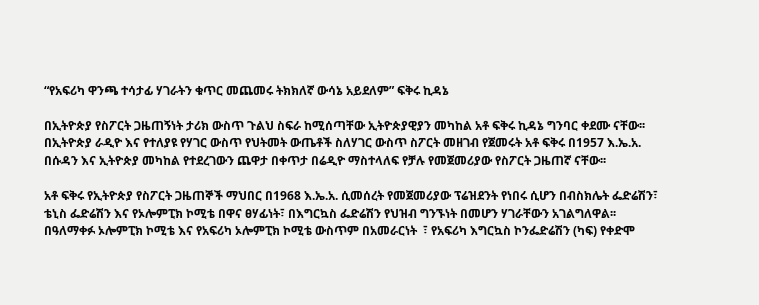“የአፍሪካ ዋንጫ ተሳታፊ ሃገራትን ቁጥር መጨመሩ ትክክለኛ ውሳኔ አይደለም” ፍቅሩ ኪዳኔ

በኢትዮጵያ የስፖርት ጋዜጠኝነት ታሪክ ውስጥ ጉልህ ስፍራ ከሚሰጣቸው ኢትዮጵያዊያን መካከል አቶ ፍቅሩ ኪዳኔ ግንባር ቀደሙ ናቸው፡፡ በኢትዮጵያ ራዲዮ እና የተለያዩ የሃገር ውስጥ የህትመት ውጤቶች ስለሃገር ውስጥ ስፖርት መዘገብ የጀመሩት አቶ ፍቅሩ በ1957 እ.ኤ.አ. በሱዳን እና ኢትዮጵያ መካከል የተደረገውን ጨዋታ በቀጥታ በሬዲዮ ማስተላለፍ የቻሉ የመጀመሪያው የስፖርት ጋዜጠኛ ናቸው፡፡

አቶ ፍቅሩ የኢትዮጵያ የስፖርት ጋዜጠኞች ማህበር በ1968 እ.ኤ.አ. ሲመሰረት የመጀመሪያው ፕሬዝደንት የነበሩ ሲሆን በብስክሌት ፌድሬሽን፣ ቴኒስ ፌድሬሽን እና የኦሎምፒክ ኮሚቴ በዋና ፀሃፊነት፣ በእግርኳስ ፌድሬሽን የህዝብ ግንኙነት በመሆን ሃገራቸውን አገልግለዋል፡፡ በዓለማቀፉ ኦሎምፒክ ኮሚቴ እና የአፍሪካ ኦሎምፒክ ኮሚቴ ውስጥም በአመራርነት  ፣ የአፍሪካ እግርኳስ ኮንፌድሬሽን (ካፍ) የቀድሞ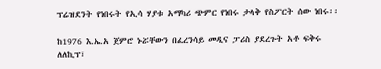ፕሬዝደንት የነበሩት የኢሳ ሃያቱ አማካሪ ጭምር የነበሩ ታላቅ የስፖርት ሰው ነበሩ፡፡

ከ1976 እ.ኤ.አ ጀምሮ ኑሯቸውን በፈረንሳይ መዲና ፓሪስ ያደረጉት አቶ ፍቅሩ ለለኪፕ፣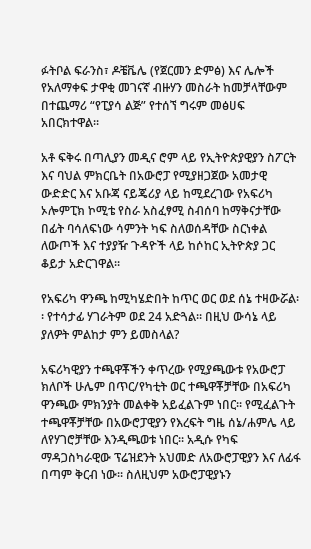ፉትቦል ፍራንስ፣ ዶቼቬሌ (የጀርመን ድምፅ) እና ሌሎች የአለማቀፍ ታዋቂ መገናኛ ብዙሃን መስራት ከመቻላቸውም በተጨማሪ “የፒያሳ ልጅ” የተሰኘ ግሩም መፅሀፍ አበርክተዋል፡፡

አቶ ፍቅሩ በጣሊያን መዲና ሮም ላይ የኢትዮጵያዊያን ስፖርት እና ባህል ምክርቤት በአውሮፓ የሚያዘጋጀው አመታዊ ውድድር እና አቡጃ ናይጄሪያ ላይ ከሚደረገው የአፍሪካ ኦሎምፒክ ኮሚቴ የስራ አስፈፃሚ ስብሰባ ከማቅናታቸው በፊት ባሳለፍነው ሳምንት ካፍ ስለወሰዳቸው ስርነቀል ለውጦች እና ተያያዥ ጉዳዮች ላይ ከሶከር ኢትዮጵያ ጋር ቆይታ አድርገዋል፡፡

የአፍሪካ ዋንጫ ከሚካሄድበት ከጥር ወር ወደ ሰኔ ተዛውሯል፡፡ የተሳታፊ ሃገራትም ወደ 24 አድጓል፡፡ በዚህ ውሳኔ ላይ ያለዎት ምልከታ ምን ይመስላል?

አፍሪካዊያን ተጫዋቾችን ቀጥረው የሚያጫውቱ የአውሮፓ ክለቦች ሁሌም በጥር/የካቲት ወር ተጫዋቾቻቸው በአፍሪካ ዋንጫው ምክንያት መልቀቅ አይፈልጉም ነበር፡፡ የሚፈልጉት ተጫዋቾቻቸው በአውሮፓዊያን የእረፍት ግዜ ሰኔ/ሐምሌ ላይ ለየሃገሮቻቸው እንዲጫወቱ ነበር፡፡ አዲሱ የካፍ ማዳጋስካራዊው ፕሬዝደንት አህመድ ለአውሮፓዊያን እና ለፊፋ በጣም ቅርብ ነው፡፡ ስለዚህም አውሮፓዊያኑን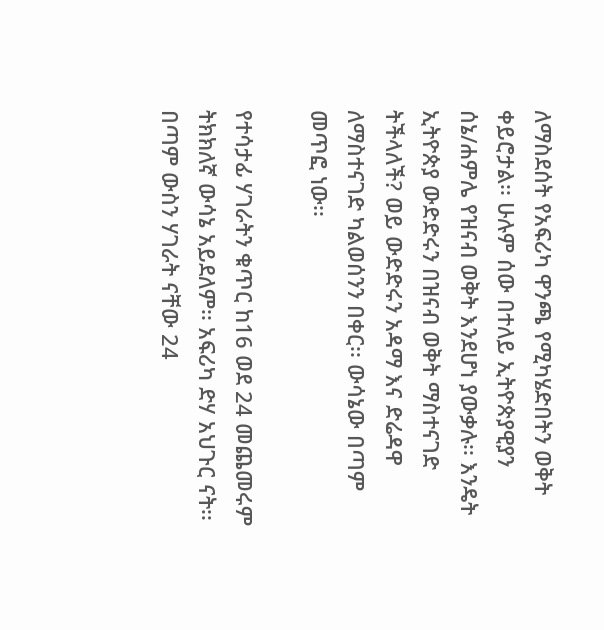ለማስደሰት የአፍሪካ ዋንጫ የሚካሄድበትን ወቅት ቀይሮታል፡፡ ሁሉም ሰው በተለይ ኢትዮጵያዊያን ሰኔ/ሐምሌ የዝናብ ወቅት እንደሆነ ያውቃሉ፡፡ እንዴት ኢትዮጵያ ውድድሩን በዝናብ ወቅት ማስተናገድ ትችላለች? ወይ ውድድሩን አዳማ እና ድሬዳዋ ለማስተናገድ ካልወሰንን በቀር፡፡ ውሳኔው በጣም መጥፎ ነው፡፡

የተሳታፊ ሃገራትን ቁጥር ከ16 ወደ 24 መጨመሩም ትክክለኛ ውሳኔ አይደለም፡፡ አፍሪካ ድሃ አህጉር ናት፡፡ በጣም ውስን ሃገራት ናቸው 24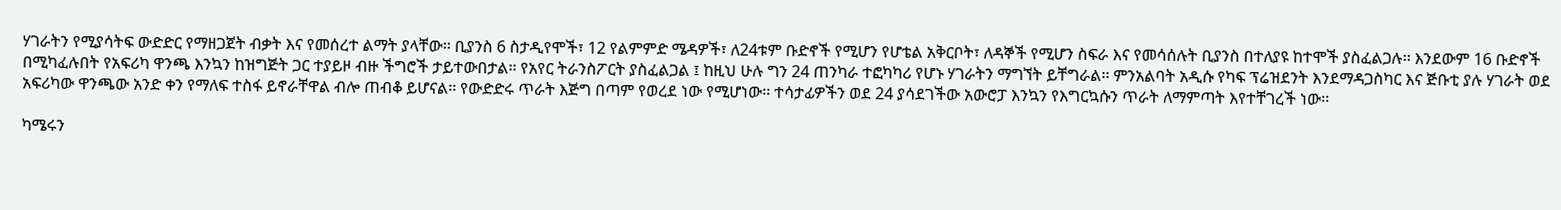ሃገራትን የሚያሳትፍ ውድድር የማዘጋጀት ብቃት እና የመሰረተ ልማት ያላቸው፡፡ ቢያንስ 6 ስታዲየሞች፣ 12 የልምምድ ሜዳዎች፣ ለ24ቱም ቡድኖች የሚሆን የሆቴል አቅርቦት፣ ለዳኞች የሚሆን ስፍራ እና የመሳሰሉት ቢያንስ በተለያዩ ከተሞች ያስፈልጋሉ፡፡ እንደውም 16 ቡድኖች በሚካፈሉበት የአፍሪካ ዋንጫ እንኳን ከዝግጅት ጋር ተያይዞ ብዙ ችግሮች ታይተውበታል፡፡ የአየር ትራንስፖርት ያስፈልጋል ፤ ከዚህ ሁሉ ግን 24 ጠንካራ ተፎካካሪ የሆኑ ሃገራትን ማግኘት ይቸግራል፡፡ ምንአልባት አዲሱ የካፍ ፕሬዝደንት እንደማዳጋስካር እና ጅቡቲ ያሉ ሃገራት ወደ አፍሪካው ዋንጫው አንድ ቀን የማለፍ ተስፋ ይኖራቸዋል ብሎ ጠብቆ ይሆናል፡፡ የውድድሩ ጥራት እጅግ በጣም የወረደ ነው የሚሆነው፡፡ ተሳታፊዎችን ወደ 24 ያሳደገችው አውሮፓ እንኳን የእግርኳሱን ጥራት ለማምጣት እየተቸገረች ነው፡፡

ካሜሩን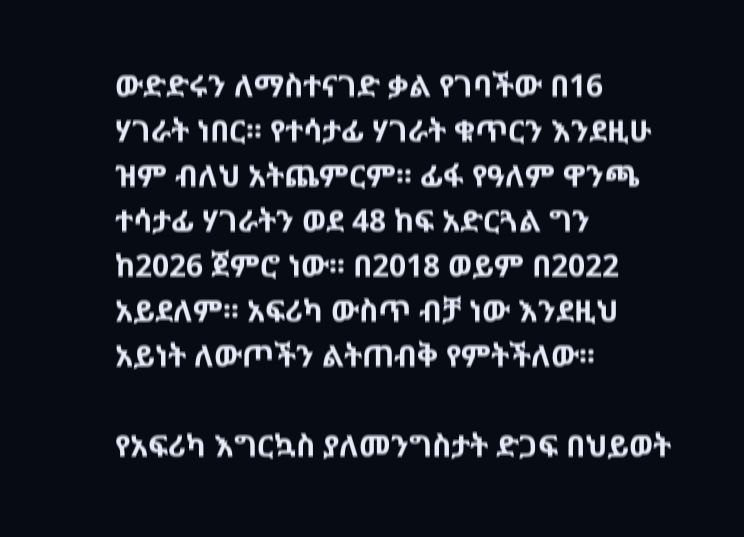ውድድሩን ለማስተናገድ ቃል የገባችው በ16 ሃገራት ነበር፡፡ የተሳታፊ ሃገራት ቁጥርን እንደዚሁ ዝም ብለህ አትጨምርም፡፡ ፊፋ የዓለም ዋንጫ ተሳታፊ ሃገራትን ወደ 48 ከፍ አድርጓል ግን ከ2026 ጀምሮ ነው፡፡ በ2018 ወይም በ2022 አይደለም፡፡ አፍሪካ ውስጥ ብቻ ነው እንደዚህ አይነት ለውጦችን ልትጠብቅ የምትችለው፡፡

የአፍሪካ እግርኳስ ያለመንግስታት ድጋፍ በህይወት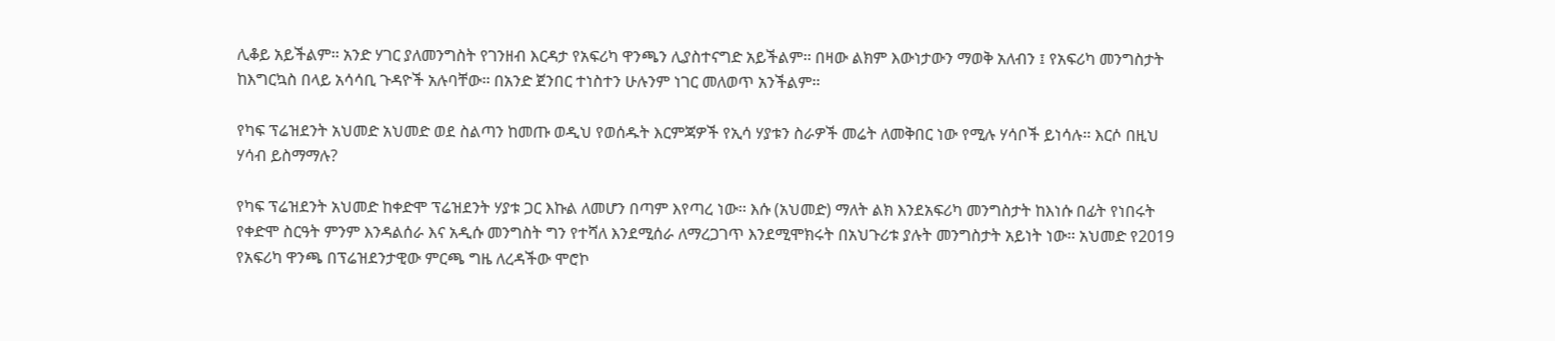ሊቆይ አይችልም፡፡ አንድ ሃገር ያለመንግስት የገንዘብ እርዳታ የአፍሪካ ዋንጫን ሊያስተናግድ አይችልም፡፡ በዛው ልክም እውነታውን ማወቅ አለብን ፤ የአፍሪካ መንግስታት ከእግርኳስ በላይ አሳሳቢ ጉዳዮች አሉባቸው፡፡ በአንድ ጀንበር ተነስተን ሁሉንም ነገር መለወጥ አንችልም፡፡

የካፍ ፕሬዝደንት አህመድ አህመድ ወደ ስልጣን ከመጡ ወዲህ የወሰዱት እርምጃዎች የኢሳ ሃያቱን ስራዎች መሬት ለመቅበር ነው የሚሉ ሃሳቦች ይነሳሉ፡፡ እርሶ በዚህ ሃሳብ ይስማማሉ?

የካፍ ፕሬዝደንት አህመድ ከቀድሞ ፕሬዝደንት ሃያቱ ጋር እኩል ለመሆን በጣም እየጣረ ነው፡፡ እሱ (አህመድ) ማለት ልክ እንደአፍሪካ መንግስታት ከእነሱ በፊት የነበሩት የቀድሞ ስርዓት ምንም እንዳልሰራ እና አዲሱ መንግስት ግን የተሻለ እንደሚሰራ ለማረጋገጥ እንደሚሞክሩት በአህጉሪቱ ያሉት መንግስታት አይነት ነው፡፡ አህመድ የ2019 የአፍሪካ ዋንጫ በፕሬዝደንታዊው ምርጫ ግዜ ለረዳችው ሞሮኮ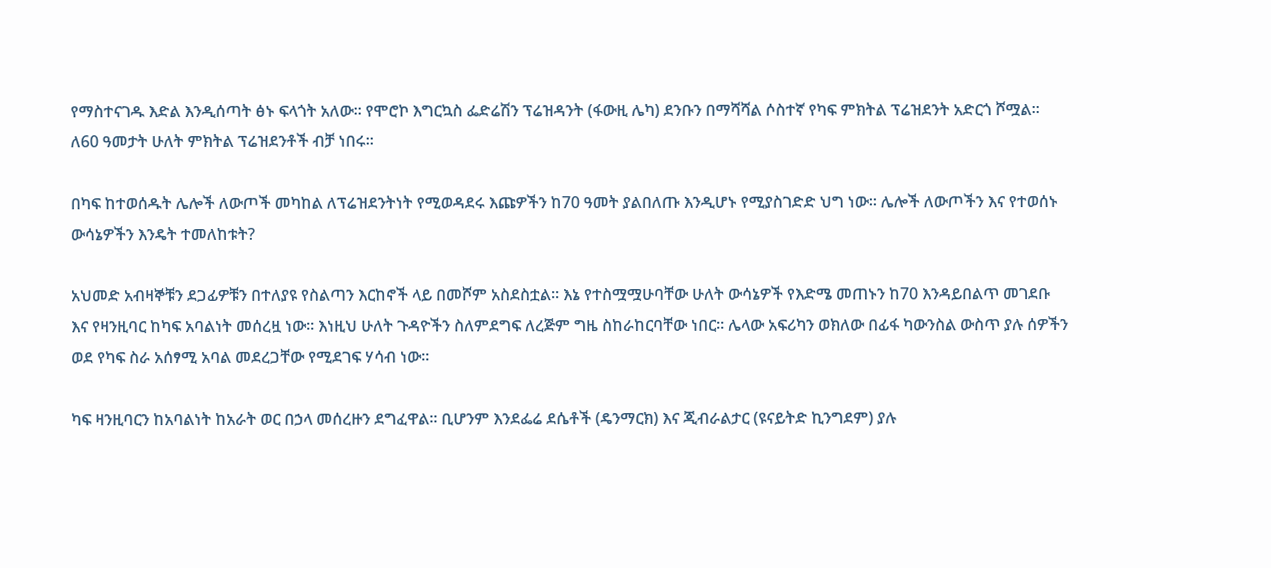የማስተናገዱ እድል እንዲሰጣት ፅኑ ፍላጎት አለው፡፡ የሞሮኮ እግርኳስ ፌድሬሽን ፕሬዝዳንት (ፋውዚ ሌካ) ደንቡን በማሻሻል ሶስተኛ የካፍ ምክትል ፕሬዝደንት አድርጎ ሾሟል፡፡ ለ60 ዓመታት ሁለት ምክትል ፕሬዝደንቶች ብቻ ነበሩ፡፡

በካፍ ከተወሰዱት ሌሎች ለውጦች መካከል ለፕሬዝደንትነት የሚወዳደሩ እጩዎችን ከ70 ዓመት ያልበለጡ እንዲሆኑ የሚያስገድድ ህግ ነው፡፡ ሌሎች ለውጦችን እና የተወሰኑ ውሳኔዎችን እንዴት ተመለከቱት?

አህመድ አብዛኞቹን ደጋፊዎቹን በተለያዩ የስልጣን እርከኖች ላይ በመሾም አስደስቷል፡፡ እኔ የተስሟሟሁባቸው ሁለት ውሳኔዎች የእድሜ መጠኑን ከ70 እንዳይበልጥ መገደቡ እና የዛንዚባር ከካፍ አባልነት መሰረዟ ነው፡፡ እነዚህ ሁለት ጉዳዮችን ስለምደግፍ ለረጅም ግዜ ስከራከርባቸው ነበር፡፡ ሌላው አፍሪካን ወክለው በፊፋ ካውንስል ውስጥ ያሉ ሰዎችን ወደ የካፍ ስራ አሰፃሚ አባል መደረጋቸው የሚደገፍ ሃሳብ ነው፡፡

ካፍ ዛንዚባርን ከአባልነት ከአራት ወር በኃላ መሰረዙን ደግፈዋል፡፡ ቢሆንም እንደፌሬ ደሴቶች (ዴንማርክ) እና ጂብራልታር (ዩናይትድ ኪንግደም) ያሉ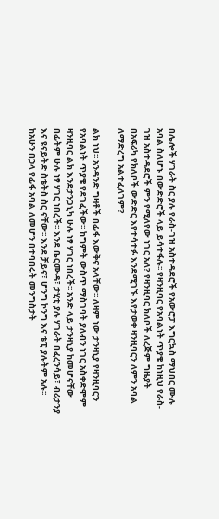በሌሎች ሃገራት ስር ያሉ የራስ-ገዝ አስተዳደሮች የአውሮፓ እግርኳስ ማህበር ሙሉ አባል ስለሆኑ በውድድሮች ላይ ይሳተፋሉ፡፡ የዛንዚባር የአባልነት ጥያቄ ከነዚህ የራስ-ገዝ አስተዳደሮች ምን የሚለየው ነገር አለ? የዛንዚባር ክለቦች ለረጅም ግዜያት በአፍሪካ የክለቦች ውድድር እየተሳተፉ እንደሚገኙ እየታወቀ ዛንዚባርን ለምን አባል ለማድረግ አልተፈለገም?

ልክ ነህ፡፡ አንዳንድ ግዛቶች በፊፋ እውቅና አላቸው፡፡ ለዛም ነው ታንዛኒያ የዛንዚባርን የአባልነት ጥያቄ የደገፈችው፡፡ ከግምት ውስጥ ማስገባት ያለብን ነገር አስቀድሞም ዛንዚባር ልክ እንደታንጋኒካ ሁሉ ነፃ ሃገር ነበረች፡፡ አንድ ላይ ታንዛኒያ ከመሆናቸው በፊትም ሁሉ ነፃ ሃገር ነበረች፡፡ እንደ ቤርሙዳ፣ ታሂቲ ያሉ ሃገራት በፈረንሳይ፣ ብሪታንያ እና ዩናይትድ ስቴትስ ስር ናቸው፡፡ እንደ ቻይና፣ ሆንግ ኮንግ እና ቴፒ ያሉትም አሉ፡፡ ከአሁን በኃላ የፊፋ አባል ለመሆን በተባበሩት መንግስታት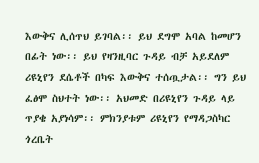እውቅና ሊሰጥህ ይገባል፡፡ ይህ ደግሞ አባል ከመሆን በፊት ነው፡፡ ይህ የዛንዚባር ጉዳይ ብቻ አይደለም ሪዩኒየን ደሴቶች በካፍ እውቅና ተሰጧታል፡፡ ግን ይህ ፈፅሞ ስህተት ነው፡፡ አህመድ በሪዩኒየን ጉዳይ ላይ ጥያቄ አያነሳም፡፡ ምክንያቱም ሪዩኒየን የማዳጋስካር ጎረቤት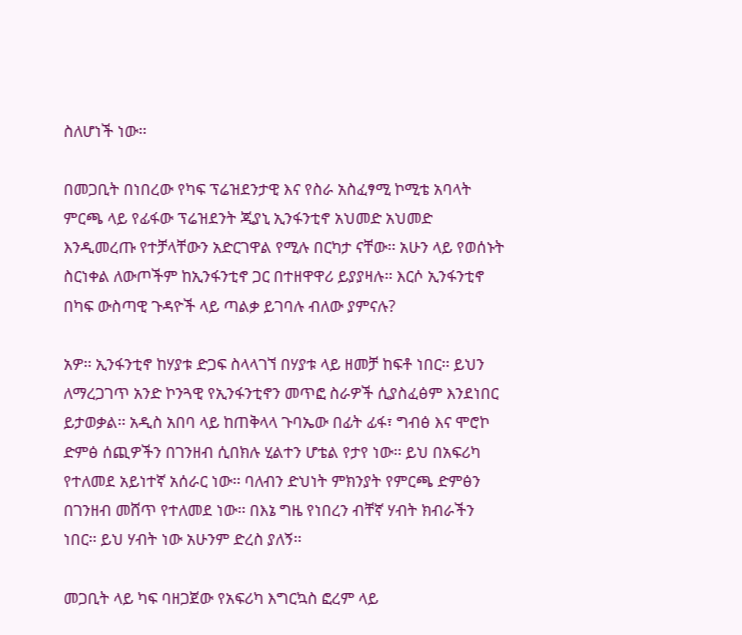ስለሆነች ነው፡፡

በመጋቢት በነበረው የካፍ ፕሬዝደንታዊ እና የስራ አስፈፃሚ ኮሚቴ አባላት ምርጫ ላይ የፊፋው ፕሬዝደንት ጂያኒ ኢንፋንቲኖ አህመድ አህመድ እንዲመረጡ የተቻላቸውን አድርገዋል የሚሉ በርካታ ናቸው፡፡ አሁን ላይ የወሰኑት ስርነቀል ለውጦችም ከኢንፋንቲኖ ጋር በተዘዋዋሪ ይያያዛሉ፡፡ እርሶ ኢንፋንቲኖ በካፍ ውስጣዊ ጉዳዮች ላይ ጣልቃ ይገባሉ ብለው ያምናሉ?

አዎ፡፡ ኢንፋንቲኖ ከሃያቱ ድጋፍ ስላላገኘ በሃያቱ ላይ ዘመቻ ከፍቶ ነበር፡፡ ይህን ለማረጋገጥ አንድ ኮንጓዊ የኢንፋንቲኖን መጥፎ ስራዎች ሲያስፈፅም እንደነበር ይታወቃል፡፡ አዲስ አበባ ላይ ከጠቅላላ ጉባኤው በፊት ፊፋ፣ ግብፅ እና ሞሮኮ ድምፅ ሰጪዎችን በገንዘብ ሲበክሉ ሂልተን ሆቴል የታየ ነው፡፡ ይህ በአፍሪካ የተለመደ አይነተኛ አሰራር ነው፡፡ ባለብን ድህነት ምክንያት የምርጫ ድምፅን በገንዘብ መሸጥ የተለመደ ነው፡፡ በእኔ ግዜ የነበረን ብቸኛ ሃብት ክብራችን ነበር፡፡ ይህ ሃብት ነው አሁንም ድረስ ያለኝ፡፡

መጋቢት ላይ ካፍ ባዘጋጀው የአፍሪካ እግርኳስ ፎረም ላይ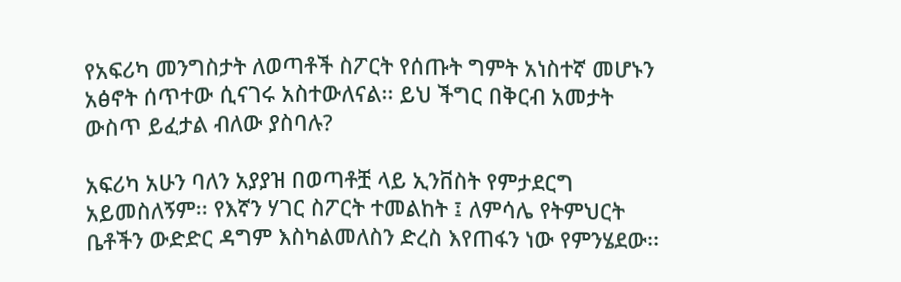የአፍሪካ መንግስታት ለወጣቶች ስፖርት የሰጡት ግምት አነስተኛ መሆኑን አፅኖት ሰጥተው ሲናገሩ አስተውለናል፡፡ ይህ ችግር በቅርብ አመታት ውስጥ ይፈታል ብለው ያስባሉ?

አፍሪካ አሁን ባለን አያያዝ በወጣቶቿ ላይ ኢንቨስት የምታደርግ አይመስለኝም፡፡ የእኛን ሃገር ስፖርት ተመልከት ፤ ለምሳሌ የትምህርት ቤቶችን ውድድር ዳግም እስካልመለስን ድረስ እየጠፋን ነው የምንሄደው፡፡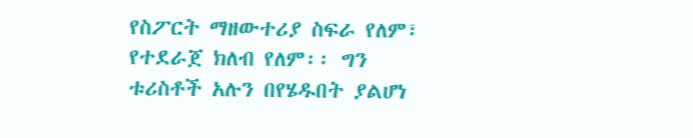የስፖርት ማዘውተሪያ ስፍራ የለም፣ የተደራጀ ክለብ የለም፡፡ ግን ቱሪስቶች አሉን በየሄዱበት ያልሆነ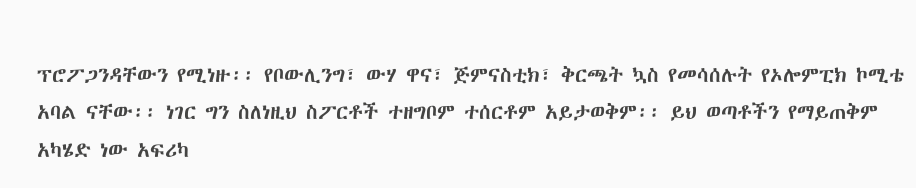ፕሮፖጋንዳቸውን የሚነዙ፡፡ የቦውሊንግ፣ ውሃ ዋና፣ ጅምናስቲክ፣ ቅርጫት ኳስ የመሳሰሉት የኦሎምፒክ ኮሚቴ አባል ናቸው፡፡ ነገር ግን ስለነዚህ ስፖርቶች ተዘግቦም ተሰርቶም አይታወቅም፡፡ ይህ ወጣቶችን የማይጠቅም አካሄድ ነው አፍሪካ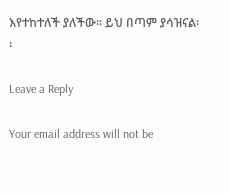እየተከተለች ያለችው፡፡ ይህ በጣም ያሳዝናል፡፡

Leave a Reply

Your email address will not be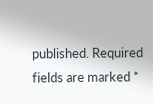published. Required fields are marked *